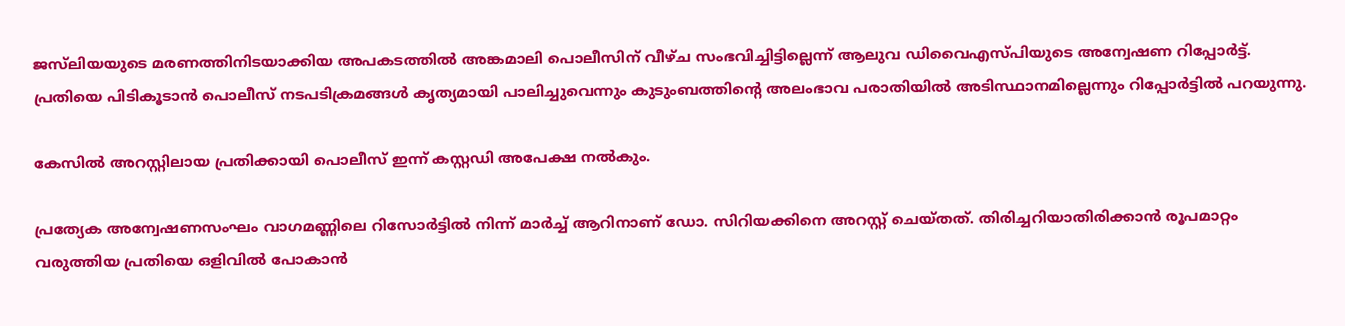ജസ്‌ലിയയുടെ മരണത്തിനിടയാക്കിയ അപകടത്തിൽ അങ്കമാലി പൊലീസിന് വീഴ്ച സംഭവിച്ചിട്ടില്ലെന്ന് ആലുവ ഡിവൈഎസ്പിയുടെ അന്വേഷണ റിപ്പോർട്ട്. പ്രതിയെ പിടികൂടാൻ പൊലീസ് നടപടിക്രമങ്ങൾ കൃത്യമായി പാലിച്ചുവെന്നും കുടുംബത്തിന്റെ അലംഭാവ പരാതിയിൽ അടിസ്ഥാനമില്ലെന്നും റിപ്പോർട്ടിൽ പറയുന്നു.

കേസിൽ അറസ്റ്റിലായ പ്രതിക്കായി പൊലീസ് ഇന്ന് കസ്റ്റഡി അപേക്ഷ നൽകും.

പ്രത്യേക അന്വേഷണസംഘം വാഗമണ്ണിലെ റിസോർട്ടിൽ നിന്ന് മാർച്ച് ആറിനാണ് ഡോ. സിറിയക്കിനെ അറസ്റ്റ് ചെയ്തത്. തിരിച്ചറിയാതിരിക്കാൻ രൂപമാറ്റം വരുത്തിയ പ്രതിയെ ഒളിവിൽ പോകാൻ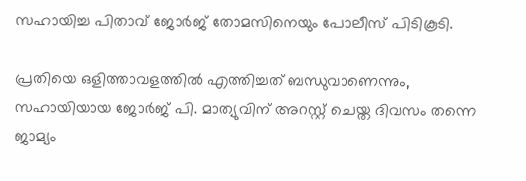സഹായിച്ച പിതാവ് ജോർജ് തോമസിനെയും പോലീസ് പിടികൂടി.

പ്രതിയെ ഒളിത്താവളത്തിൽ എത്തിച്ചത് ബന്ധുവാണെന്നും, സഹായിയായ ജോർജ് പി. മാത്യുവിന് അറസ്റ്റ് ചെയ്ത ദിവസം തന്നെ ജാമ്യം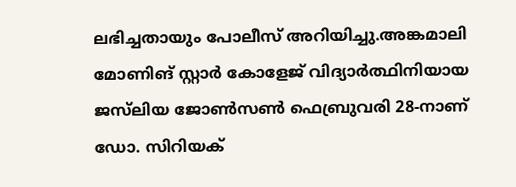ലഭിച്ചതായും പോലീസ് അറിയിച്ചു.അങ്കമാലി മോണിങ് സ്റ്റാർ കോളേജ് വിദ്യാർത്ഥിനിയായ ജസ്‌ലിയ ജോൺസൺ ഫെബ്രുവരി 28-നാണ് ഡോ. സിറിയക്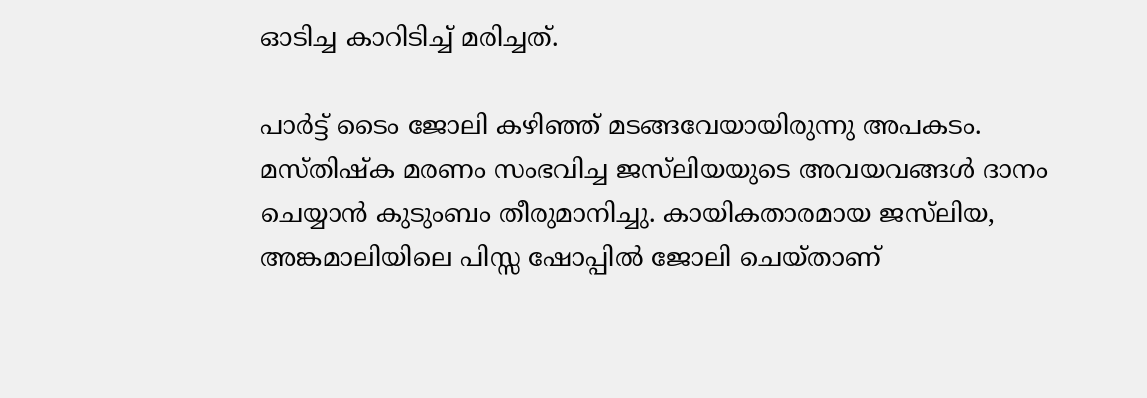ഓടിച്ച കാറിടിച്ച് മരിച്ചത്.

പാർട്ട് ടൈം ജോലി കഴിഞ്ഞ് മടങ്ങവേയായിരുന്നു അപകടം. മസ്തിഷ്ക മരണം സംഭവിച്ച ജസ്‌ലിയയുടെ അവയവങ്ങൾ ദാനം ചെയ്യാൻ കുടുംബം തീരുമാനിച്ചു. കായികതാരമായ ജസ്‌ലിയ, അങ്കമാലിയിലെ പിസ്സ ഷോപ്പിൽ ജോലി ചെയ്താണ്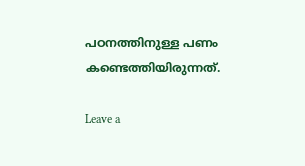പഠനത്തിനുള്ള പണം കണ്ടെത്തിയിരുന്നത്.

Leave a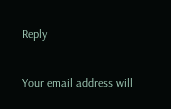Reply

Your email address will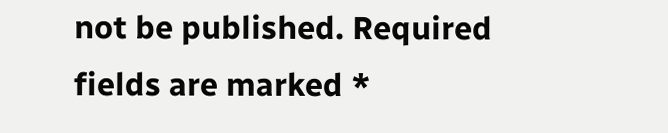not be published. Required fields are marked *